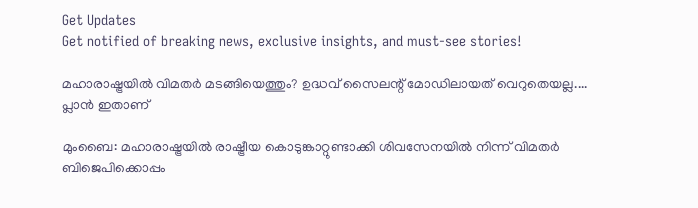Get Updates
Get notified of breaking news, exclusive insights, and must-see stories!

മഹാരാഷ്ട്രയില്‍ വിമതര്‍ മടങ്ങിയെത്തും? ഉദ്ധവ് സൈലന്റ് മോഡിലായത് വെറുതെയല്ല.... പ്ലാന്‍ ഇതാണ്

മുംബൈ: മഹാരാഷ്ട്രയില്‍ രാഷ്ട്രീയ കൊടുങ്കാറ്റുണ്ടാക്കി ശിവസേനയില്‍ നിന്ന് വിമതര്‍ ബിജെപിക്കൊപ്പം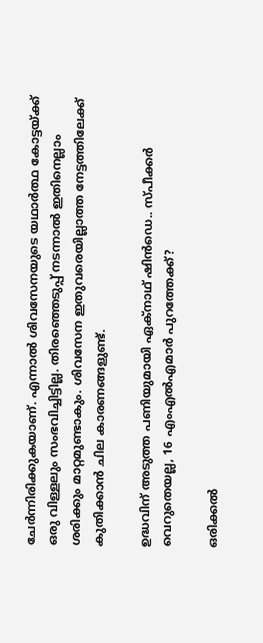ചേര്‍ന്നിരിക്കുകയാണ്. എന്നാല്‍ ശിവസേനയുടെ യഥാര്‍ത്ഥ കോട്ടയ്ക്ക് ഒരു വിള്ളലും സംഭവിച്ചിട്ടില്ല. തിരഞ്ഞെടുപ്പ് നടന്നാല്‍ ഇതിനെല്ലാം ശരിക്കും മാറ്റമുണ്ടാകും. ശിവസേന ഇതുവരെയില്ലാത്ത നേട്ടത്തിലേക്ക് കുതിക്കാന്‍ ചില കാരണങ്ങളുണ്ട്.

ഉദ്ധവിന് അടുത്ത പണിയുമായി ഏക്‌നാഥ് ഷിന്‍ഡെ.. സ്പീക്കര്‍ വെറുതെയല്ല, 16 എംഎല്‍എമാര്‍ പുറത്തേക്ക്?

ഒരിക്കല്‍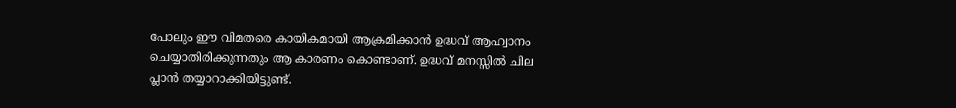പോലും ഈ വിമതരെ കായികമായി ആക്രമിക്കാന്‍ ഉദ്ധവ് ആഹ്വാനം ചെയ്യാതിരിക്കുന്നതും ആ കാരണം കൊണ്ടാണ്. ഉദ്ധവ് മനസ്സില്‍ ചില പ്ലാന്‍ തയ്യാറാക്കിയിട്ടുണ്ട്.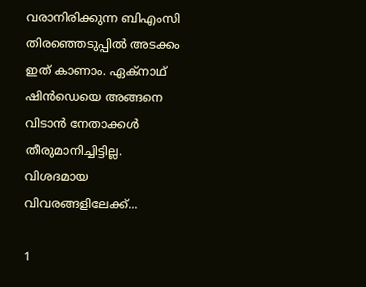വരാനിരിക്കുന്ന ബിഎംസി തിരഞ്ഞെടുപ്പില്‍ അടക്കം ഇത് കാണാം. ഏക്‌നാഥ് ഷിന്‍ഡെയെ അങ്ങനെ വിടാന്‍ നേതാക്കള്‍ തീരുമാനിച്ചിട്ടില്ല. വിശദമായ വിവരങ്ങളിലേക്ക്...

1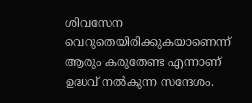ശിവസേന വെറുതെയിരിക്കുകയാണെന്ന് ആരും കരുതേണ്ട എന്നാണ് ഉദ്ധവ് നല്‍കുന്ന സന്ദേശം.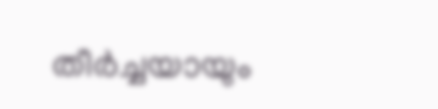തീര്‍ച്ചയായും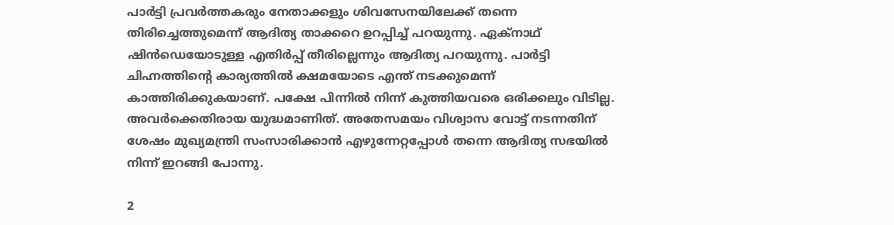പാര്‍ട്ടി പ്രവര്‍ത്തകരും നേതാക്കളും ശിവസേനയിലേക്ക് തന്നെ തിരിച്ചെത്തുമെന്ന് ആദിത്യ താക്കറെ ഉറപ്പിച്ച് പറയുന്നു. ഏക്‌നാഥ് ഷിന്‍ഡെയോടുള്ള എതിര്‍പ്പ് തീരില്ലെന്നും ആദിത്യ പറയുന്നു. പാര്‍ട്ടി ചിഹ്നത്തിന്റെ കാര്യത്തില്‍ ക്ഷമയോടെ എന്ത് നടക്കുമെന്ന് കാത്തിരിക്കുകയാണ്. പക്ഷേ പിന്നില്‍ നിന്ന് കുത്തിയവരെ ഒരിക്കലും വിടില്ല. അവര്‍ക്കെതിരായ യുദ്ധമാണിത്. അതേസമയം വിശ്വാസ വോട്ട് നടന്നതിന് ശേഷം മുഖ്യമന്ത്രി സംസാരിക്കാന്‍ എഴുന്നേറ്റപ്പോള്‍ തന്നെ ആദിത്യ സഭയില്‍ നിന്ന് ഇറങ്ങി പോന്നു.

2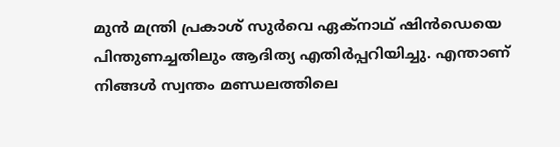മുന്‍ മന്ത്രി പ്രകാശ് സുര്‍വെ ഏക്‌നാഥ് ഷിന്‍ഡെയെ പിന്തുണച്ചതിലും ആദിത്യ എതിര്‍പ്പറിയിച്ചു. എന്താണ് നിങ്ങള്‍ സ്വന്തം മണ്ഡലത്തിലെ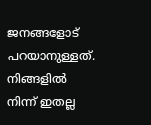ജനങ്ങളോട് പറയാനുള്ളത്. നിങ്ങളില്‍ നിന്ന് ഇതല്ല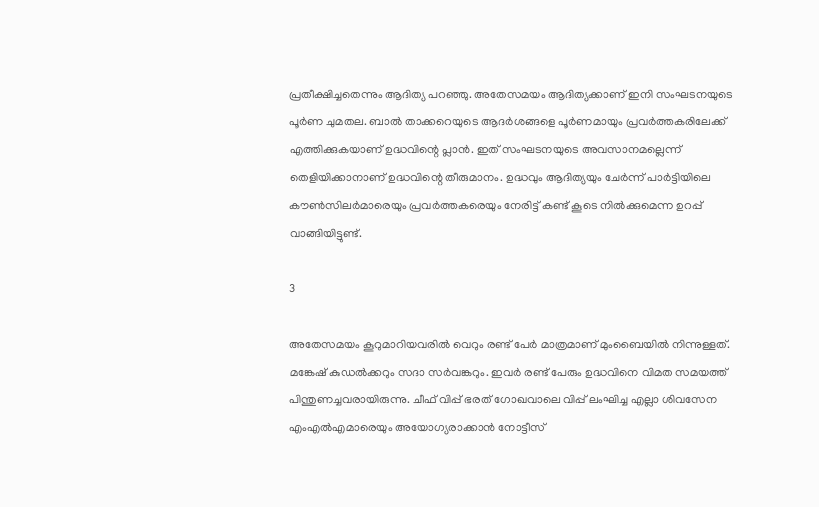പ്രതീക്ഷിച്ചതെന്നും ആദിത്യ പറഞ്ഞു. അതേസമയം ആദിത്യക്കാണ് ഇനി സംഘടനയുടെ പൂര്‍ണ ചുമതല. ബാല്‍ താക്കറെയുടെ ആദര്‍ശങ്ങളെ പൂര്‍ണമായും പ്രവര്‍ത്തകരിലേക്ക് എത്തിക്കുകയാണ് ഉദ്ധവിന്റെ പ്ലാന്‍. ഇത് സംഘടനയുടെ അവസാനമല്ലെന്ന് തെളിയിക്കാനാണ് ഉദ്ധവിന്റെ തീരുമാനം. ഉദ്ധവും ആദിത്യയും ചേര്‍ന്ന് പാര്‍ട്ടിയിലെ കൗണ്‍സിലര്‍മാരെയും പ്രവര്‍ത്തകരെയും നേരിട്ട് കണ്ട് കൂടെ നില്‍ക്കുമെന്ന ഉറപ്പ് വാങ്ങിയിട്ടുണ്ട്.

3

അതേസമയം കൂറുമാറിയവരില്‍ വെറും രണ്ട് പേര്‍ മാത്രമാണ് മുംബൈയില്‍ നിന്നുള്ളത്. മങ്കേഷ് കുഡല്‍ക്കറും സദാ സര്‍വങ്കറും. ഇവര്‍ രണ്ട് പേരും ഉദ്ധവിനെ വിമത സമയത്ത് പിന്തുണച്ചവരായിരുന്നു. ചീഫ് വിപ്പ് ഭരത് ഗോഖവാലെ വിപ്പ് ലംഘിച്ച എല്ലാ ശിവസേന എംഎല്‍എമാരെയും അയോഗ്യരാക്കാന്‍ നോട്ടീസ്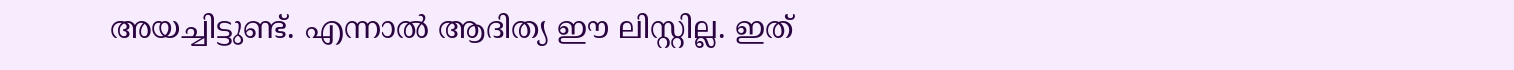അയച്ചിട്ടുണ്ട്. എന്നാല്‍ ആദിത്യ ഈ ലിസ്റ്റില്ല. ഇത്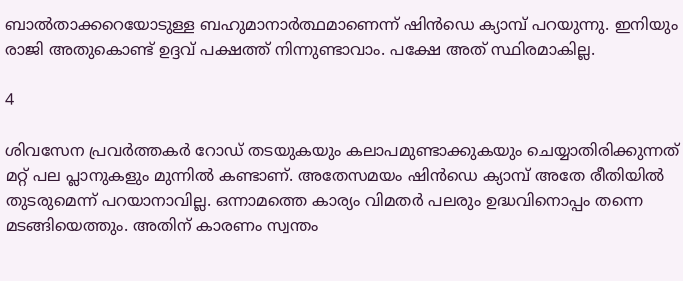ബാല്‍താക്കറെയോടുള്ള ബഹുമാനാര്‍ത്ഥമാണെന്ന് ഷിന്‍ഡെ ക്യാമ്പ് പറയുന്നു. ഇനിയും രാജി അതുകൊണ്ട് ഉദ്ദവ് പക്ഷത്ത് നിന്നുണ്ടാവാം. പക്ഷേ അത് സ്ഥിരമാകില്ല.

4

ശിവസേന പ്രവര്‍ത്തകര്‍ റോഡ് തടയുകയും കലാപമുണ്ടാക്കുകയും ചെയ്യാതിരിക്കുന്നത് മറ്റ് പല പ്ലാനുകളും മുന്നില്‍ കണ്ടാണ്. അതേസമയം ഷിന്‍ഡെ ക്യാമ്പ് അതേ രീതിയില്‍ തുടരുമെന്ന് പറയാനാവില്ല. ഒന്നാമത്തെ കാര്യം വിമതര്‍ പലരും ഉദ്ധവിനൊപ്പം തന്നെ മടങ്ങിയെത്തും. അതിന് കാരണം സ്വന്തം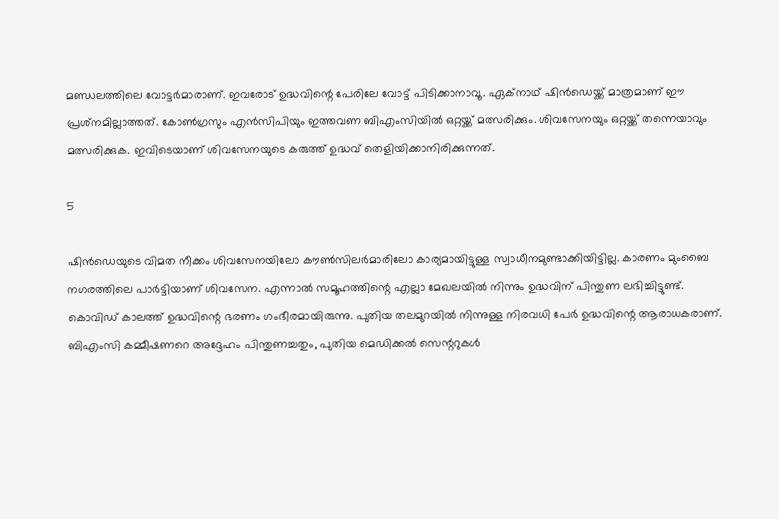മണ്ഡലത്തിലെ വോട്ടര്‍മാരാണ്. ഇവരോട് ഉദ്ധവിന്റെ പേരിലേ വോട്ട് പിടിക്കാനാവൂ. ഏക്‌നാഥ് ഷിന്‍ഡെയ്ക്ക് മാത്രമാണ് ഈ പ്രശ്‌നമില്ലാത്തത്. കോണ്‍ഗ്രസും എന്‍സിപിയും ഇത്തവണ ബിഎംസിയില്‍ ഒറ്റയ്ക്ക് മത്സരിക്കും. ശിവസേനയും ഒറ്റയ്ക്ക് തന്നെയാവും മത്സരിക്കുക. ഇവിടെയാണ് ശിവസേനയുടെ കരുത്ത് ഉദ്ധവ് തെളിയിക്കാനിരിക്കുന്നത്.

5

ഷിന്‍ഡെയുടെ വിമത നീക്കം ശിവസേനയിലോ കൗണ്‍സിലര്‍മാരിലോ കാര്യമായിട്ടുള്ള സ്വാധീനമുണ്ടാക്കിയിട്ടില്ല. കാരണം മുംബൈ നഗരത്തിലെ പാര്‍ട്ടിയാണ് ശിവസേന. എന്നാല്‍ സമൂഹത്തിന്റെ എല്ലാ മേഖലയില്‍ നിന്നും ഉദ്ധവിന് പിന്തുണ ലഭിച്ചിട്ടുണ്ട്. കൊവിഡ് കാലത്ത് ഉദ്ധവിന്റെ ഭരണം ഗംഭീരമായിരുന്നു. പുതിയ തലമുറയില്‍ നിന്നുള്ള നിരവധി പേര്‍ ഉദ്ധവിന്റെ ആരാധകരാണ്. ബിഎംസി കമ്മീഷണറെ അദ്ദേഹം പിന്തുണച്ചതും, പുതിയ മെഡിക്കല്‍ സെന്ററുകള്‍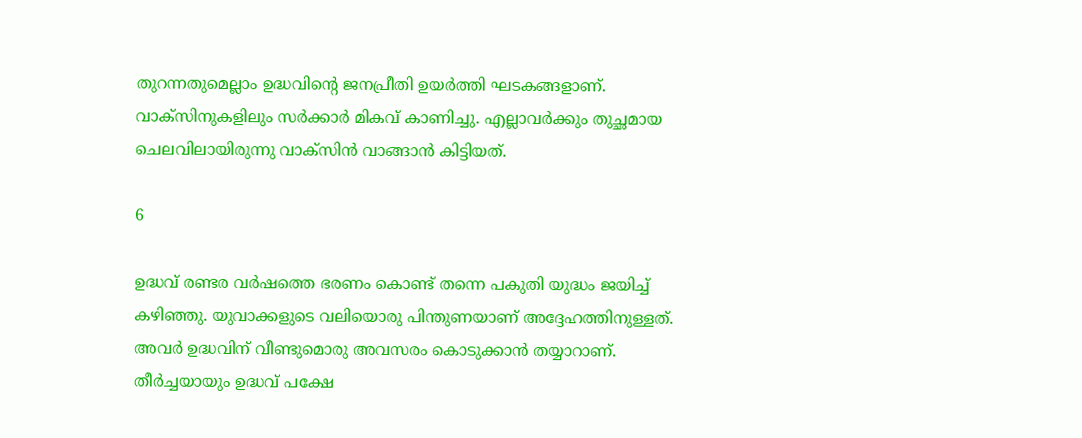തുറന്നതുമെല്ലാം ഉദ്ധവിന്റെ ജനപ്രീതി ഉയര്‍ത്തി ഘടകങ്ങളാണ്. വാക്‌സിനുകളിലും സര്‍ക്കാര്‍ മികവ് കാണിച്ചു. എല്ലാവര്‍ക്കും തുച്ഛമായ ചെലവിലായിരുന്നു വാക്‌സിന്‍ വാങ്ങാന്‍ കിട്ടിയത്.

6

ഉദ്ധവ് രണ്ടര വര്‍ഷത്തെ ഭരണം കൊണ്ട് തന്നെ പകുതി യുദ്ധം ജയിച്ച് കഴിഞ്ഞു. യുവാക്കളുടെ വലിയൊരു പിന്തുണയാണ് അദ്ദേഹത്തിനുള്ളത്. അവര്‍ ഉദ്ധവിന് വീണ്ടുമൊരു അവസരം കൊടുക്കാന്‍ തയ്യാറാണ്. തീര്‍ച്ചയായും ഉദ്ധവ് പക്ഷേ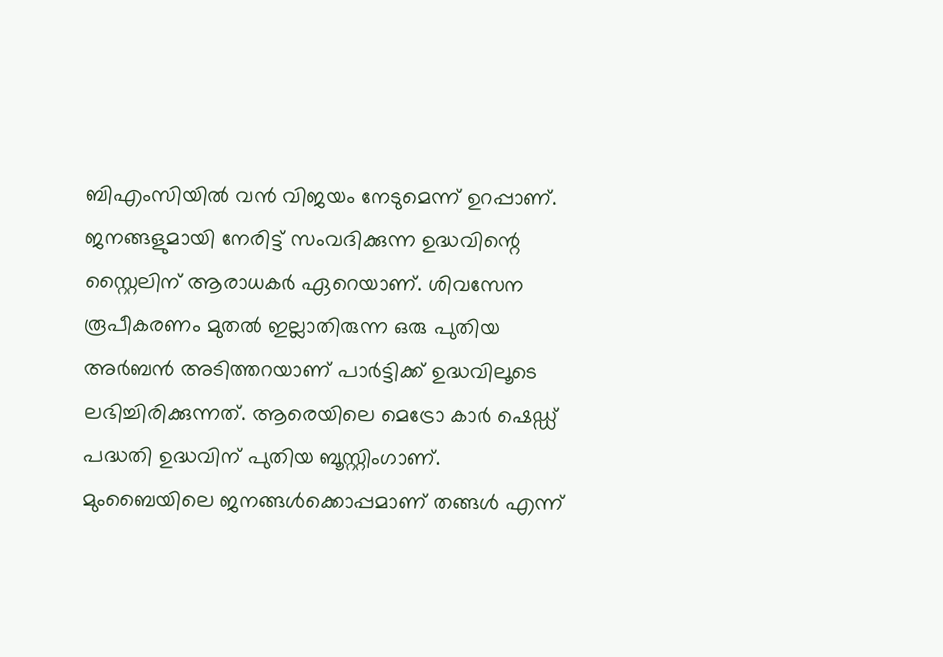ബിഎംസിയില്‍ വന്‍ വിജയം നേടുമെന്ന് ഉറപ്പാണ്. ജനങ്ങളുമായി നേരിട്ട് സംവദിക്കുന്ന ഉദ്ധവിന്റെ സ്റ്റൈലിന് ആരാധകര്‍ ഏറെയാണ്. ശിവസേന രൂപീകരണം മുതല്‍ ഇല്ലാതിരുന്ന ഒരു പുതിയ അര്‍ബന്‍ അടിത്തറയാണ് പാര്‍ട്ടിക്ക് ഉദ്ധവിലൂടെ ലഭിച്ചിരിക്കുന്നത്. ആരെയിലെ മെട്രോ കാര്‍ ഷെഡ്ഡ് പദ്ധതി ഉദ്ധവിന് പുതിയ ബൂസ്റ്റിംഗാണ്. മുംബൈയിലെ ജനങ്ങള്‍ക്കൊപ്പമാണ് തങ്ങള്‍ എന്ന്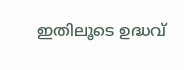ഇതിലൂടെ ഉദ്ധവ്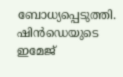ബോധ്യപ്പെടുത്തി. ഷിന്‍ഡെയുടെ ഇമേജ്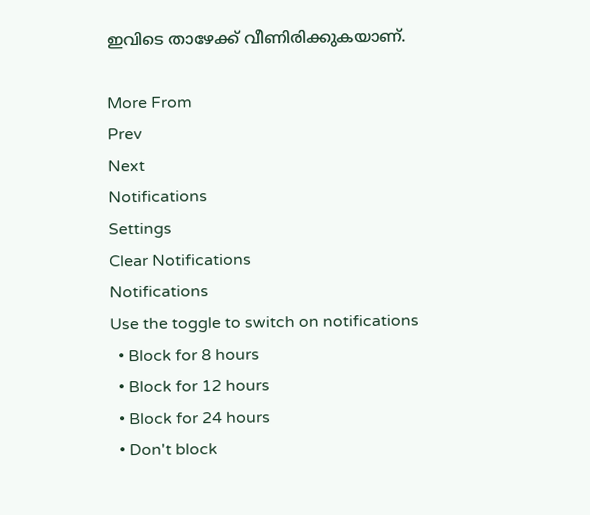ഇവിടെ താഴേക്ക് വീണിരിക്കുകയാണ്.

More From
Prev
Next
Notifications
Settings
Clear Notifications
Notifications
Use the toggle to switch on notifications
  • Block for 8 hours
  • Block for 12 hours
  • Block for 24 hours
  • Don't block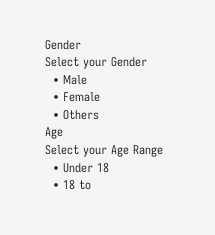Gender
Select your Gender
  • Male
  • Female
  • Others
Age
Select your Age Range
  • Under 18
  • 18 to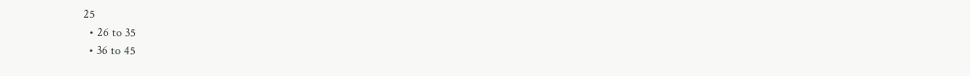25
  • 26 to 35
  • 36 to 45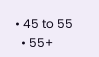• 45 to 55
  • 55+